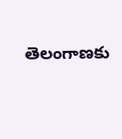తెలంగాణకు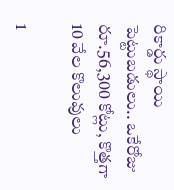రికార్డు స్థాయి పెట్టుబడులు.. ఒకేరోజు రూ.56,300 కోట్లు, కొత్తగా 10 వేల కొలువులు

1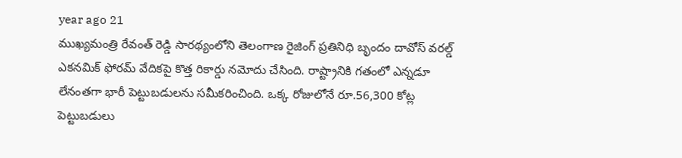year ago 21
ముఖ్యమంత్రి రేవంత్ రెడ్డి సారథ్యంలోని తెలంగాణ రైజింగ్ ప్రతినిధి బృందం దావోస్ వరల్డ్ ఎకనమిక్ ఫోరమ్ వేదికపై కొత్త రికార్డు నమోదు చేసింది. రాష్ట్రానికి గతంలో ఎన్నడూ లేనంతగా భారీ పెట్టుబడులను సమీకరించింది. ఒక్క రోజులోనే రూ.56,300 కోట్ల పెట్టుబడులు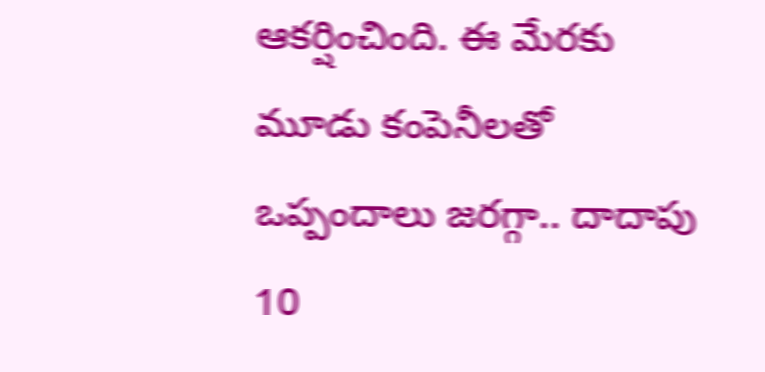ఆకర్షించింది. ఈ మేరకు మూడు కంపెనీలతో ఒప్పందాలు జరగ్గా.. దాదాపు 10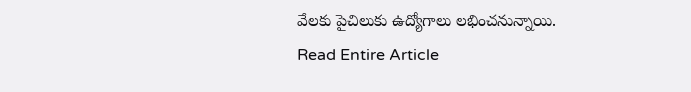వేలకు పైచిలుకు ఉద్యోగాలు లభించనున్నాయి.
Read Entire Article